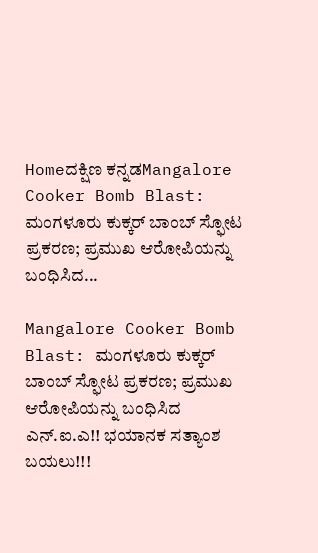Homeದಕ್ಷಿಣ ಕನ್ನಡMangalore Cooker Bomb Blast: ಮಂಗಳೂರು ಕುಕ್ಕರ್‌ ಬಾಂಬ್‌ ಸ್ಫೋಟ ಪ್ರಕರಣ; ಪ್ರಮುಖ ಆರೋಪಿಯನ್ನು ಬಂಧಿಸಿದ...

Mangalore Cooker Bomb Blast: ಮಂಗಳೂರು ಕುಕ್ಕರ್‌ ಬಾಂಬ್‌ ಸ್ಫೋಟ ಪ್ರಕರಣ; ಪ್ರಮುಖ ಆರೋಪಿಯನ್ನು ಬಂಧಿಸಿದ ಎನ್‌.ಐ.ಎ!! ಭಯಾನಕ ಸತ್ಯಾಂಶ ಬಯಲು!!!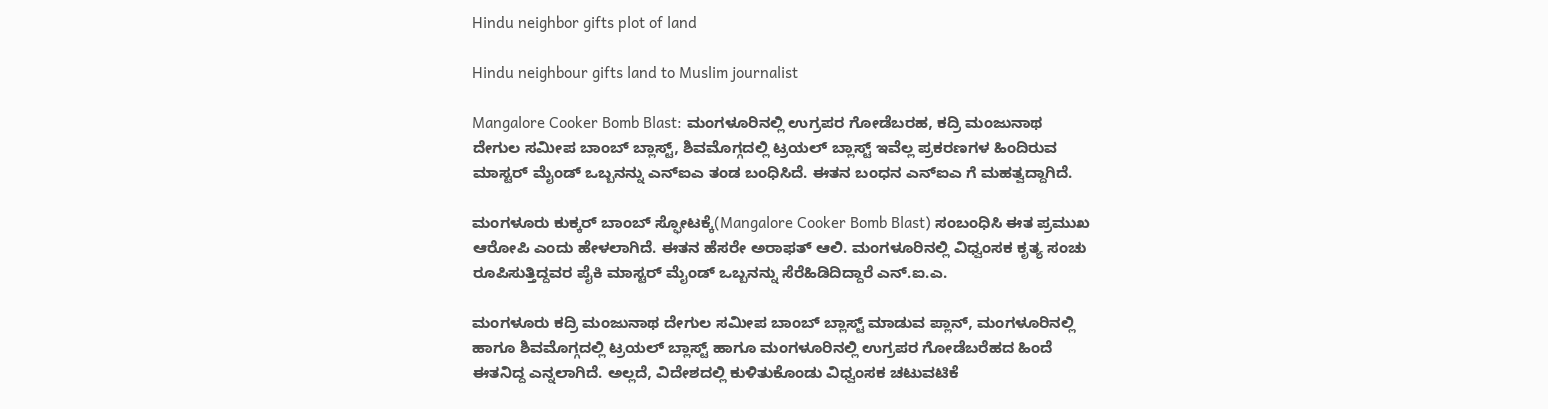Hindu neighbor gifts plot of land

Hindu neighbour gifts land to Muslim journalist

Mangalore Cooker Bomb Blast: ಮಂಗಳೂರಿನಲ್ಲಿ ಉಗ್ರಪರ ಗೋಡೆಬರಹ, ಕದ್ರಿ ಮಂಜುನಾಥ ದೇಗುಲ ಸಮೀಪ ಬಾಂಬ್‌ ಬ್ಲಾಸ್ಟ್‌, ಶಿವಮೊಗ್ಗದಲ್ಲಿ ಟ್ರಯಲ್‌ ಬ್ಲಾಸ್ಟ್‌ ಇವೆಲ್ಲ ಪ್ರಕರಣಗಳ ಹಿಂದಿರುವ ಮಾಸ್ಟರ್‌ ಮೈಂಡ್‌ ಒಬ್ಬನನ್ನು ಎನ್‌ಐಎ ತಂಡ ಬಂಧಿಸಿದೆ. ಈತನ ಬಂಧನ ಎನ್‌ಐಎ ಗೆ ಮಹತ್ವದ್ದಾಗಿದೆ.

ಮಂಗಳೂರು ಕುಕ್ಕರ್‌ ಬಾಂಬ್‌ ಸ್ಫೋಟಕ್ಕೆ(Mangalore Cooker Bomb Blast) ಸಂಬಂಧಿಸಿ ಈತ ಪ್ರಮುಖ ಆರೋಪಿ ಎಂದು ಹೇಳಲಾಗಿದೆ. ಈತನ ಹೆಸರೇ ಅರಾಫತ್‌ ಆಲಿ. ಮಂಗಳೂರಿನಲ್ಲಿ ವಿಧ್ವಂಸಕ ಕೃತ್ಯ ಸಂಚು ರೂಪಿಸುತ್ತಿದ್ದವರ ಪೈಕಿ ಮಾಸ್ಟರ್‌ ಮೈಂಡ್‌ ಒಬ್ಬನನ್ನು ಸೆರೆಹಿಡಿದಿದ್ದಾರೆ ಎನ್‌.ಐ.ಎ.

ಮಂಗಳೂರು ಕದ್ರಿ ಮಂಜುನಾಥ ದೇಗುಲ ಸಮೀಪ ಬಾಂಬ್ ಬ್ಲಾಸ್ಟ್ ಮಾಡುವ ಪ್ಲಾನ್, ಮಂಗಳೂರಿನಲ್ಲಿ ಹಾಗೂ ಶಿವಮೊಗ್ಗದಲ್ಲಿ ಟ್ರಯಲ್ ಬ್ಲಾಸ್ಟ್ ಹಾಗೂ ಮಂಗಳೂರಿನಲ್ಲಿ ಉಗ್ರಪರ ಗೋಡೆಬರೆಹದ ಹಿಂದೆ ಈತನಿದ್ದ ಎನ್ನಲಾಗಿದೆ. ಅಲ್ಲದೆ, ವಿದೇಶದಲ್ಲಿ ಕುಳಿತುಕೊಂಡು ವಿಧ್ವಂಸಕ ಚಟುವಟಿಕೆ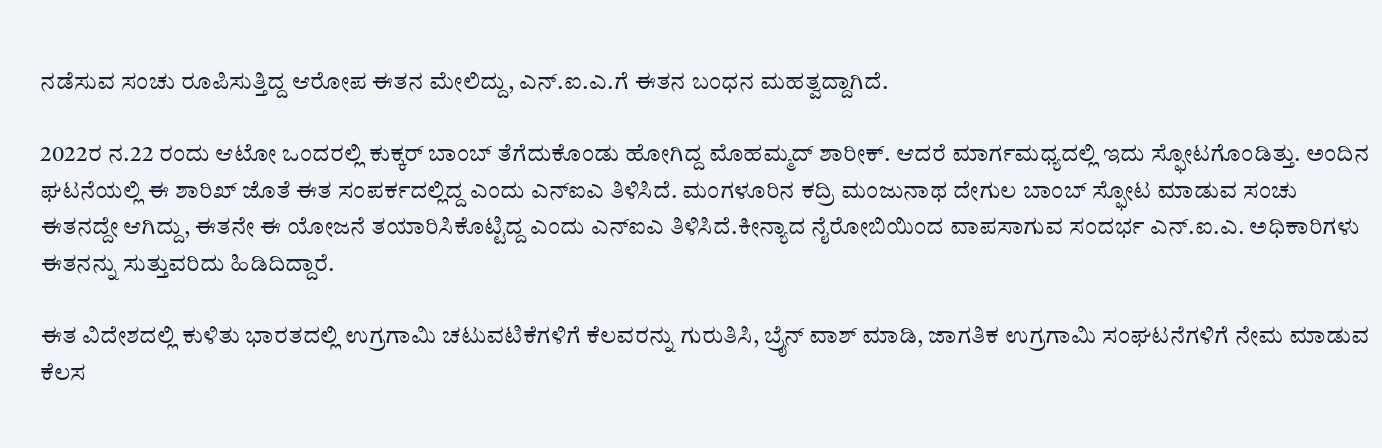ನಡೆಸುವ ಸಂಚು ರೂಪಿಸುತ್ತಿದ್ದ ಆರೋಪ ಈತನ ಮೇಲಿದ್ದು, ಎನ್.ಐ.ಎ.ಗೆ ಈತನ ಬಂಧನ ಮಹತ್ವದ್ದಾಗಿದೆ.

2022ರ ನ.22 ರಂದು ಆಟೋ ಒಂದರಲ್ಲಿ ಕುಕ್ಕರ್‌ ಬಾಂಬ್‌ ತೆಗೆದುಕೊಂಡು ಹೋಗಿದ್ದ ಮೊಹಮ್ಮದ್‌ ಶಾರೀಕ್‌. ಆದರೆ ಮಾರ್ಗಮಧ್ಯದಲ್ಲಿ ಇದು ಸ್ಫೋಟಗೊಂಡಿತ್ತು. ಅಂದಿನ ಘಟನೆಯಲ್ಲಿ ಈ ಶಾರಿಖ್‌ ಜೊತೆ ಈತ ಸಂಪರ್ಕದಲ್ಲಿದ್ದ ಎಂದು ಎನ್‌ಐಎ ತಿಳಿಸಿದೆ. ಮಂಗಳೂರಿನ ಕದ್ರಿ ಮಂಜುನಾಥ ದೇಗುಲ ಬಾಂಬ್‌ ಸ್ಫೋಟ ಮಾಡುವ ಸಂಚು ಈತನದ್ದೇ ಆಗಿದ್ದು, ಈತನೇ ಈ ಯೋಜನೆ ತಯಾರಿಸಿಕೊಟ್ಟಿದ್ದ ಎಂದು ಎನ್‌ಐಎ ತಿಳಿಸಿದೆ.ಕೀನ್ಯಾದ ನೈರೋಬಿಯಿಂದ ವಾಪಸಾಗುವ ಸಂದರ್ಭ ಎನ್.ಐ.ಎ. ಅಧಿಕಾರಿಗಳು ಈತನನ್ನು ಸುತ್ತುವರಿದು ಹಿಡಿದಿದ್ದಾರೆ.

ಈತ ವಿದೇಶದಲ್ಲಿ ಕುಳಿತು ಭಾರತದಲ್ಲಿ ಉಗ್ರಗಾಮಿ ಚಟುವಟಿಕೆಗಳಿಗೆ ಕೆಲವರನ್ನು ಗುರುತಿಸಿ, ಬ್ರೈನ್‌ ವಾಶ್‌ ಮಾಡಿ, ಜಾಗತಿಕ ಉಗ್ರಗಾಮಿ ಸಂಘಟನೆಗಳಿಗೆ ನೇಮ ಮಾಡುವ ಕೆಲಸ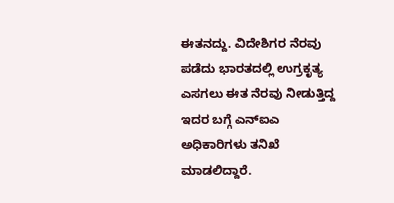ಈತನದ್ದು. ವಿದೇಶಿಗರ ನೆರವು ಪಡೆದು ಭಾರತದಲ್ಲಿ ಉಗ್ರಕೃತ್ಯ ಎಸಗಲು ಈತ ನೆರವು ನೀಡುತ್ತಿದ್ದ ಇದರ ಬಗ್ಗೆ ಎನ್‌ಐಎ ಅಧಿಕಾರಿಗಳು ತನಿಖೆ ಮಾಡಲಿದ್ದಾರೆ.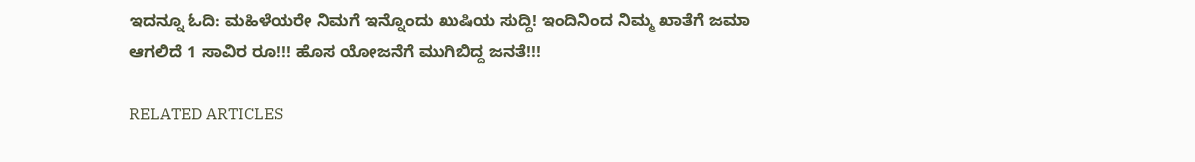ಇದನ್ನೂ ಓದಿ: ಮಹಿಳೆಯರೇ ನಿಮಗೆ ಇನ್ನೊಂದು ಖುಷಿಯ ಸುದ್ದಿ! ಇಂದಿನಿಂದ ನಿಮ್ಮ ಖಾತೆಗೆ ಜಮಾ ಆಗಲಿದೆ 1 ಸಾವಿರ ರೂ!!! ಹೊಸ ಯೋಜನೆಗೆ ಮುಗಿಬಿದ್ದ ಜನತೆ!!!

RELATED ARTICLES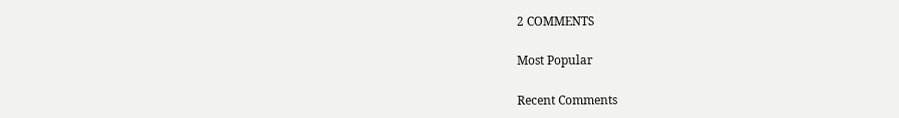2 COMMENTS

Most Popular

Recent Comments